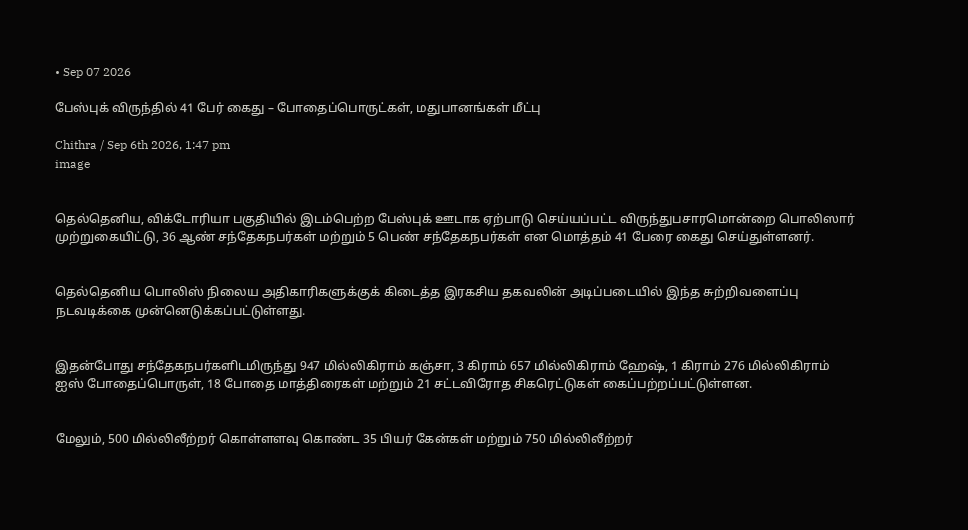• Sep 07 2026

பேஸ்புக் விருந்தில் 41 பேர் கைது – போதைப்பொருட்கள், மதுபானங்கள் மீட்பு

Chithra / Sep 6th 2026, 1:47 pm
image


தெல்தெனிய, விக்டோரியா பகுதியில் இடம்பெற்ற பேஸ்புக் ஊடாக ஏற்பாடு செய்யப்பட்ட விருந்துபசாரமொன்றை பொலிஸார் முற்றுகையிட்டு, 36 ஆண் சந்தேகநபர்கள் மற்றும் 5 பெண் சந்தேகநபர்கள் என மொத்தம் 41 பேரை கைது செய்துள்ளனர்.


தெல்தெனிய பொலிஸ் நிலைய அதிகாரிகளுக்குக் கிடைத்த இரகசிய தகவலின் அடிப்படையில் இந்த சுற்றிவளைப்பு நடவடிக்கை முன்னெடுக்கப்பட்டுள்ளது.


இதன்போது சந்தேகநபர்களிடமிருந்து 947 மில்லிகிராம் கஞ்சா, 3 கிராம் 657 மில்லிகிராம் ஹேஷ், 1 கிராம் 276 மில்லிகிராம் ஐஸ் போதைப்பொருள், 18 போதை மாத்திரைகள் மற்றும் 21 சட்டவிரோத சிகரெட்டுகள் கைப்பற்றப்பட்டுள்ளன.


மேலும், 500 மில்லிலீற்றர் கொள்ளளவு கொண்ட 35 பியர் கேன்கள் மற்றும் 750 மில்லிலீற்றர்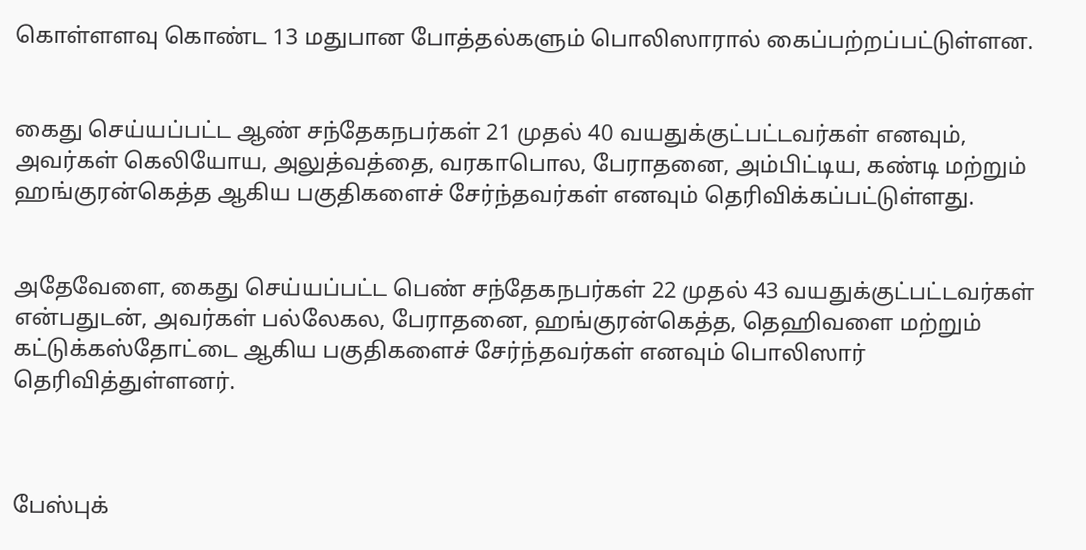கொள்ளளவு கொண்ட 13 மதுபான போத்தல்களும் பொலிஸாரால் கைப்பற்றப்பட்டுள்ளன.


கைது செய்யப்பட்ட ஆண் சந்தேகநபர்கள் 21 முதல் 40 வயதுக்குட்பட்டவர்கள் எனவும், அவர்கள் கெலியோய, அலுத்வத்தை, வரகாபொல, பேராதனை, அம்பிட்டிய, கண்டி மற்றும் ஹங்குரன்கெத்த ஆகிய பகுதிகளைச் சேர்ந்தவர்கள் எனவும் தெரிவிக்கப்பட்டுள்ளது.


அதேவேளை, கைது செய்யப்பட்ட பெண் சந்தேகநபர்கள் 22 முதல் 43 வயதுக்குட்பட்டவர்கள் என்பதுடன், அவர்கள் பல்லேகல, பேராதனை, ஹங்குரன்கெத்த, தெஹிவளை மற்றும் கட்டுக்கஸ்தோட்டை ஆகிய பகுதிகளைச் சேர்ந்தவர்கள் எனவும் பொலிஸார் தெரிவித்துள்ளனர்.



பேஸ்புக்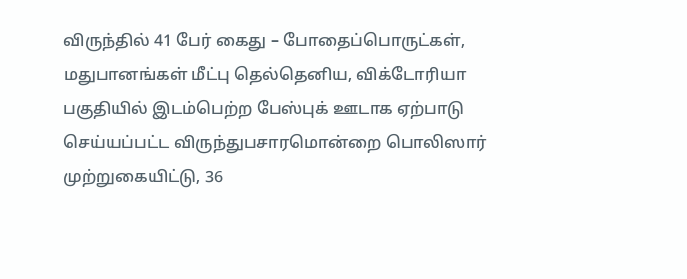விருந்தில் 41 பேர் கைது – போதைப்பொருட்கள், மதுபானங்கள் மீட்பு தெல்தெனிய, விக்டோரியா பகுதியில் இடம்பெற்ற பேஸ்புக் ஊடாக ஏற்பாடு செய்யப்பட்ட விருந்துபசாரமொன்றை பொலிஸார் முற்றுகையிட்டு, 36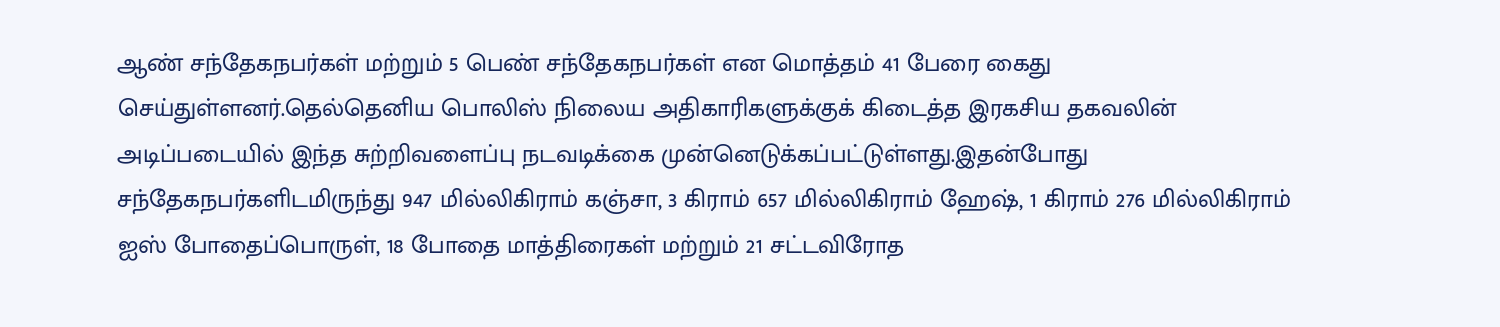ஆண் சந்தேகநபர்கள் மற்றும் 5 பெண் சந்தேகநபர்கள் என மொத்தம் 41 பேரை கைது செய்துள்ளனர்.தெல்தெனிய பொலிஸ் நிலைய அதிகாரிகளுக்குக் கிடைத்த இரகசிய தகவலின் அடிப்படையில் இந்த சுற்றிவளைப்பு நடவடிக்கை முன்னெடுக்கப்பட்டுள்ளது.இதன்போது சந்தேகநபர்களிடமிருந்து 947 மில்லிகிராம் கஞ்சா, 3 கிராம் 657 மில்லிகிராம் ஹேஷ், 1 கிராம் 276 மில்லிகிராம் ஐஸ் போதைப்பொருள், 18 போதை மாத்திரைகள் மற்றும் 21 சட்டவிரோத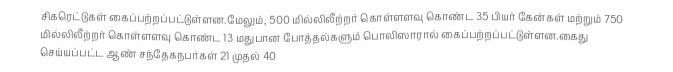சிகரெட்டுகள் கைப்பற்றப்பட்டுள்ளன.மேலும், 500 மில்லிலீற்றர் கொள்ளளவு கொண்ட 35 பியர் கேன்கள் மற்றும் 750 மில்லிலீற்றர் கொள்ளளவு கொண்ட 13 மதுபான போத்தல்களும் பொலிஸாரால் கைப்பற்றப்பட்டுள்ளன.கைது செய்யப்பட்ட ஆண் சந்தேகநபர்கள் 21 முதல் 40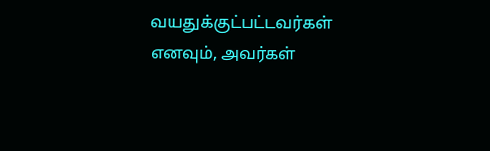வயதுக்குட்பட்டவர்கள் எனவும், அவர்கள்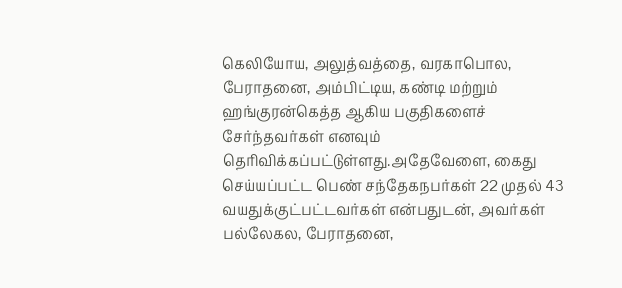கெலியோய, அலுத்வத்தை, வரகாபொல, பேராதனை, அம்பிட்டிய, கண்டி மற்றும் ஹங்குரன்கெத்த ஆகிய பகுதிகளைச் சேர்ந்தவர்கள் எனவும் தெரிவிக்கப்பட்டுள்ளது.அதேவேளை, கைது செய்யப்பட்ட பெண் சந்தேகநபர்கள் 22 முதல் 43 வயதுக்குட்பட்டவர்கள் என்பதுடன், அவர்கள் பல்லேகல, பேராதனை,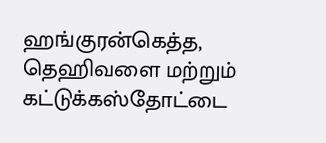ஹங்குரன்கெத்த, தெஹிவளை மற்றும் கட்டுக்கஸ்தோட்டை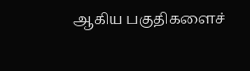ஆகிய பகுதிகளைச்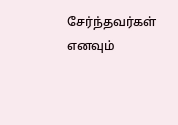சேர்ந்தவர்கள் எனவும்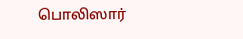பொலிஸார்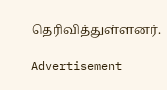தெரிவித்துள்ளனர்.

Advertisement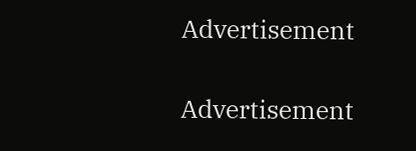Advertisement

Advertisement